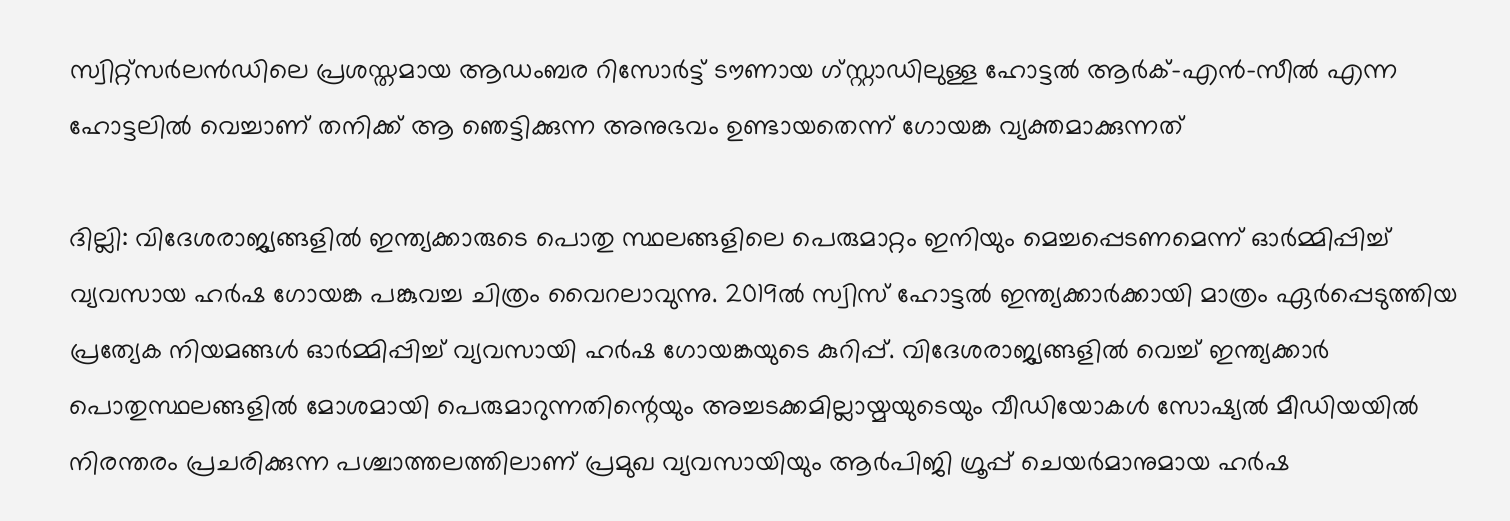സ്വിറ്റ്‌സർലൻഡിലെ പ്രശസ്തമായ ആഡംബര റിസോർട്ട് ടൗണായ ഗ്സ്റ്റാഡിലുള്ള ഹോട്ടൽ ആർക്-എൻ-സീൽ എന്ന ഹോട്ടലിൽ വെച്ചാണ് തനിക്ക് ആ ഞെട്ടിക്കുന്ന അനുഭവം ഉണ്ടായതെന്ന് ഗോയങ്ക വ്യക്തമാക്കുന്നത്

ദില്ലി: വിദേശരാജ്യങ്ങളിൽ ഇന്ത്യക്കാരുടെ പൊതു സ്ഥലങ്ങളിലെ പെരുമാറ്റം ഇനിയും മെച്ചപ്പെടണമെന്ന് ഓർമ്മിപ്പിച്ച് വ്യവസായ ഹർഷ ഗോയങ്ക പങ്കുവച്ച ചിത്രം വൈറലാവുന്നു. 2019ൽ സ്വിസ് ഹോട്ടൽ ഇന്ത്യക്കാർക്കായി മാത്രം ഏർപ്പെടുത്തിയ പ്രത്യേക നിയമങ്ങൾ ഓർമ്മിപ്പിച്ച് വ്യവസായി ഹർഷ ഗോയങ്കയുടെ കുറിപ്പ്. വിദേശരാജ്യങ്ങളിൽ വെച്ച് ഇന്ത്യക്കാർ പൊതുസ്ഥലങ്ങളിൽ മോശമായി പെരുമാറുന്നതിന്റെയും അച്ചടക്കമില്ലായ്മയുടെയും വീഡിയോകൾ സോഷ്യൽ മീഡിയയിൽ നിരന്തരം പ്രചരിക്കുന്ന പശ്ചാത്തലത്തിലാണ് പ്രമുഖ വ്യവസായിയും ആർപിജി ഗ്രൂപ്പ് ചെയർമാനുമായ ഹർഷ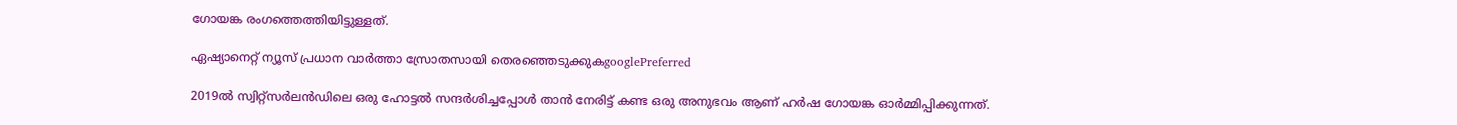ഗോയങ്ക രംഗത്തെത്തിയിട്ടുള്ളത്.

ഏഷ്യാനെറ്റ് ന്യൂസ് പ്രധാന വാർത്താ സ്രോതസായി തെരഞ്ഞെടുക്കുകgooglePreferred

2019ൽ സ്വിറ്റ്‌സർലൻഡിലെ ഒരു ഹോട്ടൽ സന്ദർശിച്ചപ്പോൾ താൻ നേരിട്ട് കണ്ട ഒരു അനുഭവം ആണ് ഹർഷ ഗോയങ്ക ഓർമ്മിപ്പിക്കുന്നത്.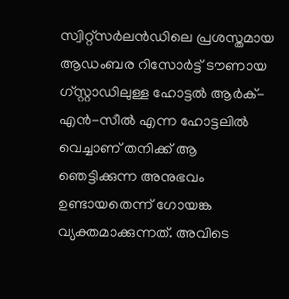സ്വിറ്റ്‌സർലൻഡിലെ പ്രശസ്തമായ ആഡംബര റിസോർട്ട് ടൗണായ ഗ്സ്റ്റാഡിലുള്ള ഹോട്ടൽ ആർക്-എൻ-സീൽ എന്ന ഹോട്ടലിൽ വെച്ചാണ് തനിക്ക് ആ ഞെട്ടിക്കുന്ന അനുഭവം ഉണ്ടായതെന്ന് ഗോയങ്ക വ്യക്തമാക്കുന്നത്. അവിടെ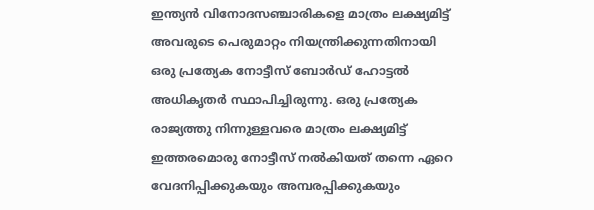ഇന്ത്യൻ വിനോദസഞ്ചാരികളെ മാത്രം ലക്ഷ്യമിട്ട് അവരുടെ പെരുമാറ്റം നിയന്ത്രിക്കുന്നതിനായി ഒരു പ്രത്യേക നോട്ടീസ് ബോർഡ് ഹോട്ടൽ അധികൃതർ സ്ഥാപിച്ചിരുന്നു. ഒരു പ്രത്യേക രാജ്യത്തു നിന്നുള്ളവരെ മാത്രം ലക്ഷ്യമിട്ട് ഇത്തരമൊരു നോട്ടീസ് നൽകിയത് തന്നെ ഏറെ വേദനിപ്പിക്കുകയും അമ്പരപ്പിക്കുകയും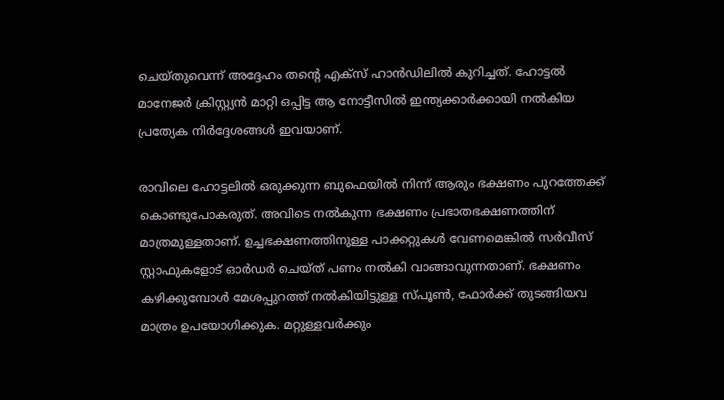ചെയ്തുവെന്ന് അദ്ദേഹം തന്റെ എക്സ് ഹാൻഡിലിൽ കുറിച്ചത്. ഹോട്ടൽ മാനേജർ ക്രിസ്റ്റ്യൻ മാറ്റി ഒപ്പിട്ട ആ നോട്ടീസിൽ ഇന്ത്യക്കാർക്കായി നൽകിയ പ്രത്യേക നിർദ്ദേശങ്ങൾ ഇവയാണ്.

രാവിലെ ഹോട്ടലിൽ ഒരുക്കുന്ന ബുഫെയിൽ നിന്ന് ആരും ഭക്ഷണം പുറത്തേക്ക് കൊണ്ടുപോകരുത്. അവിടെ നൽകുന്ന ഭക്ഷണം പ്രഭാതഭക്ഷണത്തിന് മാത്രമുള്ളതാണ്. ഉച്ചഭക്ഷണത്തിനുള്ള പാക്കറ്റുകൾ വേണമെങ്കിൽ സർവീസ് സ്റ്റാഫുകളോട് ഓർഡർ ചെയ്ത് പണം നൽകി വാങ്ങാവുന്നതാണ്. ഭക്ഷണം കഴിക്കുമ്പോൾ മേശപ്പുറത്ത് നൽകിയിട്ടുള്ള സ്പൂൺ, ഫോർക്ക് തുടങ്ങിയവ മാത്രം ഉപയോഗിക്കുക. മറ്റുള്ളവർക്കും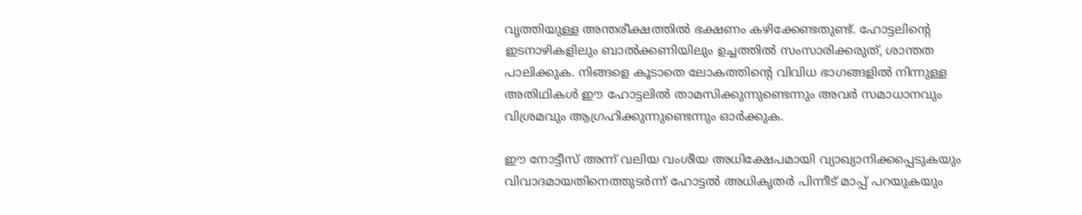വൃത്തിയുള്ള അന്തരീക്ഷത്തിൽ ഭക്ഷണം കഴിക്കേണ്ടതുണ്ട്. ഹോട്ടലിന്റെ ഇടനാഴികളിലും ബാൽക്കണിയിലും ഉച്ചത്തിൽ സംസാരിക്കരുത്, ശാന്തത പാലിക്കുക. നിങ്ങളെ കൂടാതെ ലോകത്തിന്റെ വിവിധ ഭാഗങ്ങളിൽ നിന്നുള്ള അതിഥികൾ ഈ ഹോട്ടലിൽ താമസിക്കുന്നുണ്ടെന്നും അവർ സമാധാനവും വിശ്രമവും ആഗ്രഹിക്കുന്നുണ്ടെന്നും ഓർക്കുക.

ഈ നോട്ടീസ് അന്ന് വലിയ വംശീയ അധിക്ഷേപമായി വ്യാഖ്യാനിക്കപ്പെടുകയും വിവാദമായതിനെത്തുടർന്ന് ഹോട്ടൽ അധികൃതർ പിന്നീട് മാപ്പ് പറയുകയും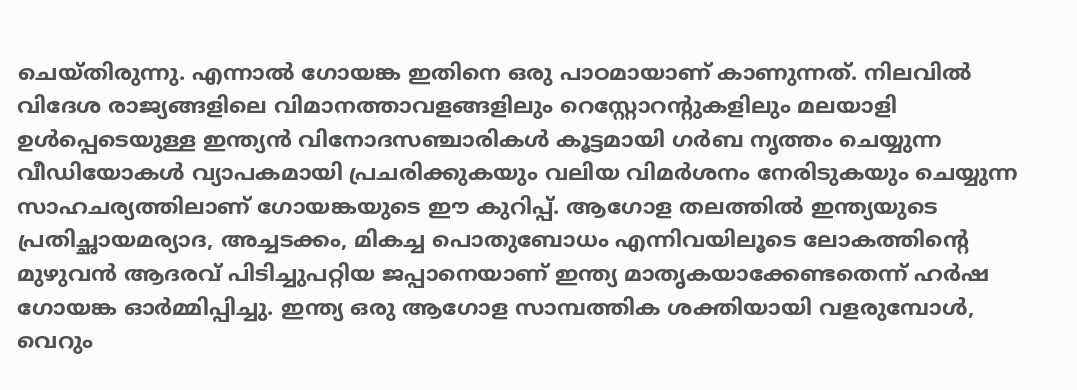ചെയ്തിരുന്നു. എന്നാൽ ഗോയങ്ക ഇതിനെ ഒരു പാഠമായാണ് കാണുന്നത്. നിലവിൽ വിദേശ രാജ്യങ്ങളിലെ വിമാനത്താവളങ്ങളിലും റെസ്റ്റോറന്റുകളിലും മലയാളി ഉൾപ്പെടെയുള്ള ഇന്ത്യൻ വിനോദസഞ്ചാരികൾ കൂട്ടമായി ഗർബ നൃത്തം ചെയ്യുന്ന വീഡിയോകൾ വ്യാപകമായി പ്രചരിക്കുകയും വലിയ വിമർശനം നേരിടുകയും ചെയ്യുന്ന സാഹചര്യത്തിലാണ് ഗോയങ്കയുടെ ഈ കുറിപ്പ്. ആഗോള തലത്തിൽ ഇന്ത്യയുടെ പ്രതിച്ഛായമര്യാദ, അച്ചടക്കം, മികച്ച പൊതുബോധം എന്നിവയിലൂടെ ലോകത്തിന്റെ മുഴുവൻ ആദരവ് പിടിച്ചുപറ്റിയ ജപ്പാനെയാണ് ഇന്ത്യ മാതൃകയാക്കേണ്ടതെന്ന് ഹർഷ ഗോയങ്ക ഓർമ്മിപ്പിച്ചു. ഇന്ത്യ ഒരു ആഗോള സാമ്പത്തിക ശക്തിയായി വളരുമ്പോൾ, വെറും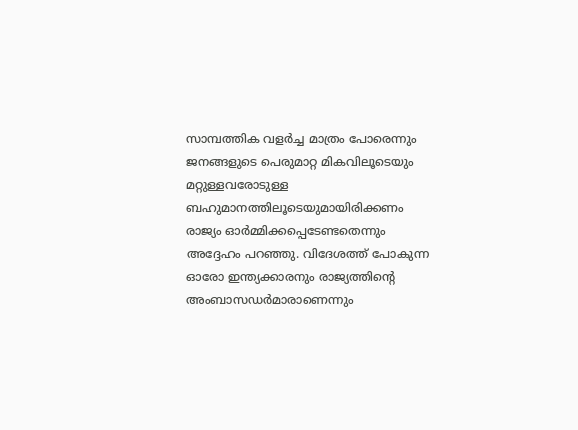സാമ്പത്തിക വളർച്ച മാത്രം പോരെന്നും ജനങ്ങളുടെ പെരുമാറ്റ മികവിലൂടെയും മറ്റുള്ളവരോടുള്ള ബഹുമാനത്തിലൂടെയുമായിരിക്കണം രാജ്യം ഓർമ്മിക്കപ്പെടേണ്ടതെന്നും അദ്ദേഹം പറഞ്ഞു. വിദേശത്ത് പോകുന്ന ഓരോ ഇന്ത്യക്കാരനും രാജ്യത്തിന്റെ അംബാസഡർമാരാണെന്നും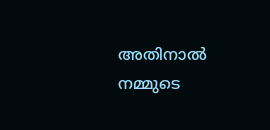അതിനാൽ നമ്മുടെ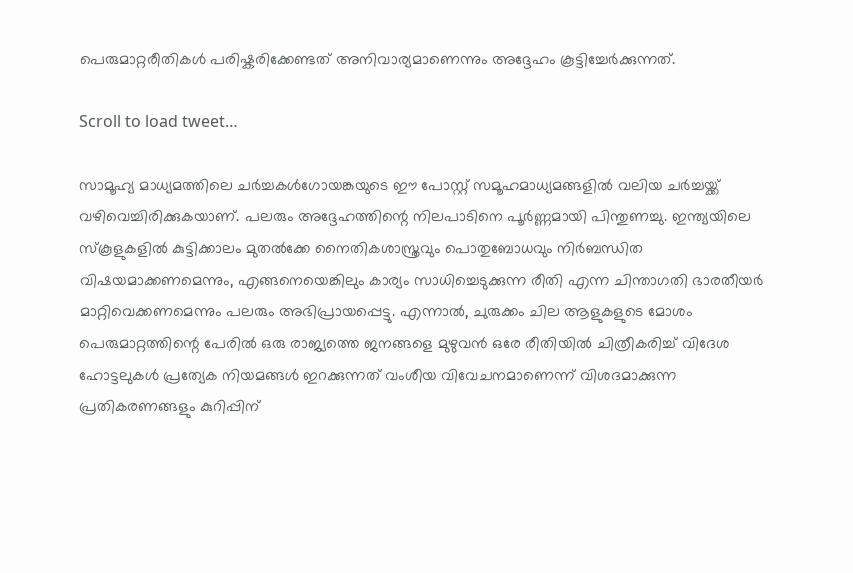പെരുമാറ്റരീതികൾ പരിഷ്കരിക്കേണ്ടത് അനിവാര്യമാണെന്നും അദ്ദേഹം കൂട്ടിച്ചേർക്കുന്നത്.

Scroll to load tweet…

സാമൂഹ്യ മാധ്യമത്തിലെ ചർച്ചകൾഗോയങ്കയുടെ ഈ പോസ്റ്റ് സമൂഹമാധ്യമങ്ങളിൽ വലിയ ചർച്ചയ്ക്ക് വഴിവെച്ചിരിക്കുകയാണ്. പലരും അദ്ദേഹത്തിന്റെ നിലപാടിനെ പൂർണ്ണമായി പിന്തുണച്ചു. ഇന്ത്യയിലെ സ്കൂളുകളിൽ കുട്ടിക്കാലം മുതൽക്കേ നൈതികശാസ്ത്രവും പൊതുബോധവും നിർബന്ധിത വിഷയമാക്കണമെന്നും, എങ്ങനെയെങ്കിലും കാര്യം സാധിച്ചെടുക്കുന്ന രീതി എന്ന ചിന്താഗതി ഭാരതീയർ മാറ്റിവെക്കണമെന്നും പലരും അഭിപ്രായപ്പെട്ടു. എന്നാൽ, ചുരുക്കം ചില ആളുകളുടെ മോശം പെരുമാറ്റത്തിന്റെ പേരിൽ ഒരു രാജ്യത്തെ ജനങ്ങളെ മുഴുവൻ ഒരേ രീതിയിൽ ചിത്രീകരിച്ച് വിദേശ ഹോട്ടലുകൾ പ്രത്യേക നിയമങ്ങൾ ഇറക്കുന്നത് വംശീയ വിവേചനമാണെന്ന് വിശദമാക്കുന്ന പ്രതികരണങ്ങളും കുറിപ്പിന്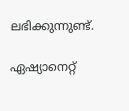ലഭിക്കുന്നുണ്ട്.

ഏഷ്യാനെറ്റ്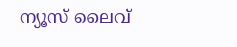ന്യൂസ് ലൈവ്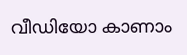വീഡിയോ കാണാം